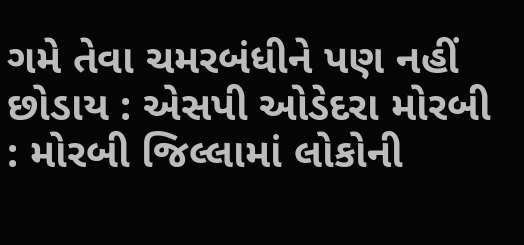ગમે તેવા ચમરબંધીને પણ નહીં છોડાય : એસપી ઓડેદરા મોરબી : મોરબી જિલ્લામાં લોકોની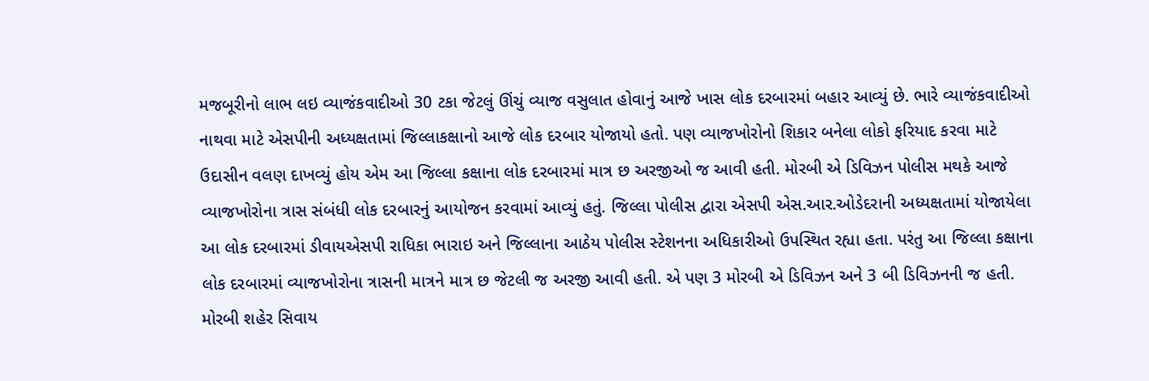મજબૂરીનો લાભ લઇ વ્યાજંકવાદીઓ 30 ટકા જેટલું ઊંચું વ્યાજ વસુલાત હોવાનું આજે ખાસ લોક દરબારમાં બહાર આવ્યું છે. ભારે વ્યાજંકવાદીઓ નાથવા માટે એસપીની અધ્યક્ષતામાં જિલ્લાકક્ષાનો આજે લોક દરબાર યોજાયો હતો. પણ વ્યાજખોરોનો શિકાર બનેલા લોકો ફરિયાદ કરવા માટે ઉદાસીન વલણ દાખવ્યું હોય એમ આ જિલ્લા કક્ષાના લોક દરબારમાં માત્ર છ અરજીઓ જ આવી હતી. મોરબી એ ડિવિઝન પોલીસ મથકે આજે વ્યાજખોરોના ત્રાસ સંબંધી લોક દરબારનું આયોજન કરવામાં આવ્યું હતું. જિલ્લા પોલીસ દ્વારા એસપી એસ.આર.ઓડેદરાની અધ્યક્ષતામાં યોજાયેલા આ લોક દરબારમાં ડીવાયએસપી રાધિકા ભારાઇ અને જિલ્લાના આઠેય પોલીસ સ્ટેશનના અધિકારીઓ ઉપસ્થિત રહ્યા હતા. પરંતુ આ જિલ્લા કક્ષાના લોક દરબારમાં વ્યાજખોરોના ત્રાસની માત્રને માત્ર છ જેટલી જ અરજી આવી હતી. એ પણ 3 મોરબી એ ડિવિઝન અને 3 બી ડિવિઝનની જ હતી. મોરબી શહેર સિવાય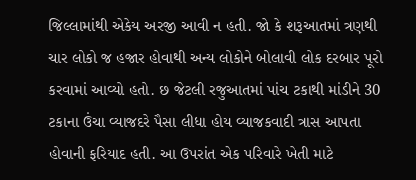જિલ્લામાંથી એકેય અરજી આવી ન હતી. જો કે શરૂઆતમાં ત્રણથી ચાર લોકો જ હજાર હોવાથી અન્ય લોકોને બોલાવી લોક દરબાર પૂરો કરવામાં આવ્યો હતો. છ જેટલી રજુઆતમાં પાંચ ટકાથી માંડીને 30 ટકાના ઉંચા વ્યાજદરે પૈસા લીધા હોય વ્યાજકવાદી ત્રાસ આપતા હોવાની ફરિયાદ હતી. આ ઉપરાંત એક પરિવારે ખેતી માટે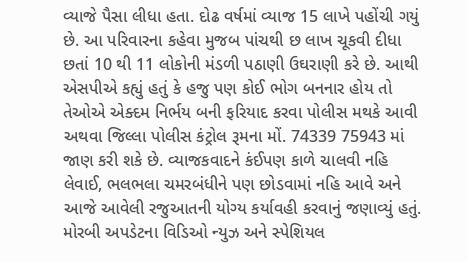વ્યાજે પૈસા લીધા હતા. દોઢ વર્ષમાં વ્યાજ 15 લાખે પહોંચી ગયું છે. આ પરિવારના કહેવા મુજબ પાંચથી છ લાખ ચૂકવી દીધા છતાં 10 થી 11 લોકોની મંડળી પઠાણી ઉઘરાણી કરે છે. આથી એસપીએ કહ્યું હતું કે હજુ પણ કોઈ ભોગ બનનાર હોય તો તેઓએ એક્દમ નિર્ભય બની ફરિયાદ કરવા પોલીસ મથકે આવી અથવા જિલ્લા પોલીસ કંટ્રોલ રૂમના મોં. 74339 75943 માં જાણ કરી શકે છે. વ્યાજકવાદને કંઈપણ કાળે ચાલવી નહિ લેવાઈ, ભલભલા ચમરબંધીને પણ છોડવામાં નહિ આવે અને આજે આવેલી રજુઆતની યોગ્ય કર્યાવહી કરવાનું જણાવ્યું હતું. મોરબી અપડેટના વિડિઓ ન્યુઝ અને સ્પેશિયલ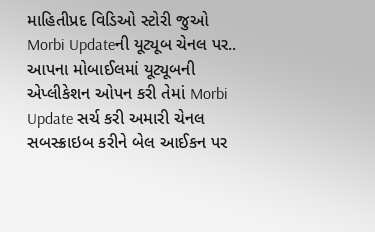માહિતીપ્રદ વિડિઓ સ્ટોરી જુઓ Morbi Updateની યૂટ્યૂબ ચેનલ પર.. આપના મોબાઈલમાં યૂટ્યૂબની એપ્લીકેશન ઓપન કરી તેમાં Morbi Update સર્ચ કરી અમારી ચેનલ સબસ્ક્રાઇબ કરીને બેલ આઈકન પર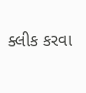ક્લીક કરવા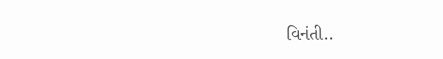વિનંતી..